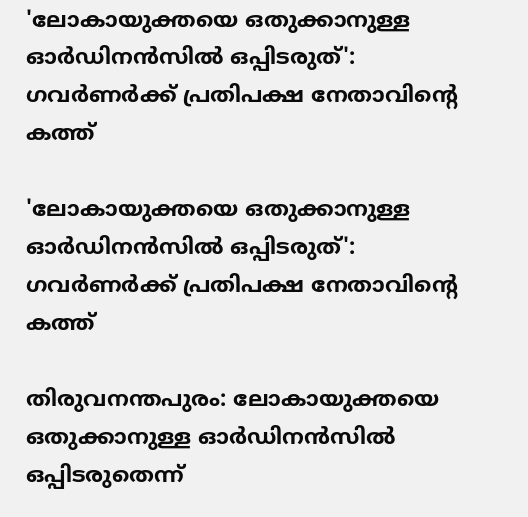'ലോകായുക്തയെ ഒതുക്കാനുള്ള ഓര്‍ഡിനന്‍സില്‍ ഒപ്പിടരുത്': ഗവര്‍ണര്‍ക്ക് പ്രതിപക്ഷ നേതാവിന്റെ കത്ത്

'ലോകായുക്തയെ ഒതുക്കാനുള്ള ഓര്‍ഡിനന്‍സില്‍ ഒപ്പിടരുത്': ഗവര്‍ണര്‍ക്ക് പ്രതിപക്ഷ നേതാവിന്റെ കത്ത്

തിരുവനന്തപുരം: ലോകായുക്തയെ ഒതുക്കാനുള്ള ഓര്‍ഡിനന്‍സില്‍ ഒപ്പിടരുതെന്ന്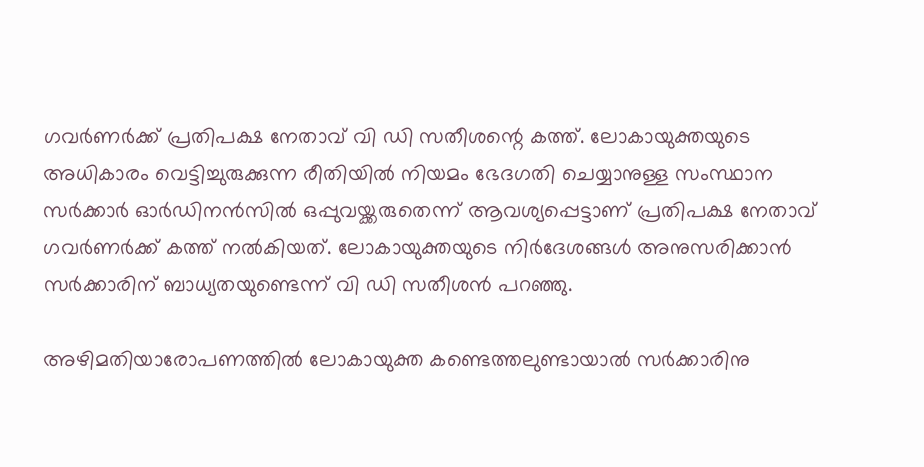ഗവര്‍ണര്‍ക്ക് പ്രതിപക്ഷ നേതാവ് വി ഡി സതീശന്റെ കത്ത്. ലോകായുക്തയുടെ അധികാരം വെട്ടിച്ചുരുക്കുന്ന രീതിയില്‍ നിയമം ഭേദഗതി ചെയ്യാനുള്ള സംസ്ഥാന സര്‍ക്കാര്‍ ഓര്‍ഡിനന്‍സില്‍ ഒപ്പുവയ്ക്കരുതെന്ന് ആവശ്യപ്പെട്ടാണ് പ്രതിപക്ഷ നേതാവ് ഗവര്‍ണര്‍ക്ക് കത്ത് നല്‍കിയത്. ലോകായുക്തയുടെ നിര്‍ദേശങ്ങള്‍ അനുസരിക്കാന്‍ സര്‍ക്കാരിന് ബാധ്യതയുണ്ടെന്ന് വി ഡി സതീശന്‍ പറഞ്ഞു.

അഴിമതിയാരോപണത്തില്‍ ലോകായുക്ത കണ്ടെത്തലുണ്ടായാല്‍ സര്‍ക്കാരിനു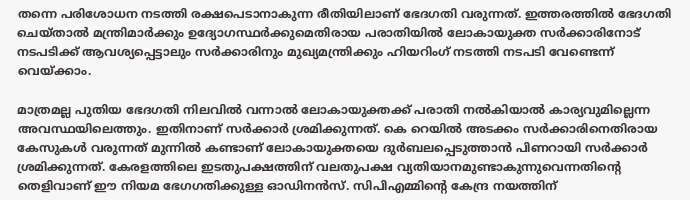തന്നെ പരിശോധന നടത്തി രക്ഷപെടാനാകുന്ന രീതിയിലാണ് ഭേദഗതി വരുന്നത്. ഇത്തരത്തില്‍ ഭേദഗതി ചെയ്താല്‍ മന്ത്രിമാര്‍ക്കും ഉദ്യോഗസ്ഥര്‍ക്കുമെതിരായ പരാതിയില്‍ ലോകായുക്ത സര്‍ക്കാരിനോട് നടപടിക്ക് ആവശ്യപ്പെട്ടാലും സര്‍ക്കാരിനും മുഖ്യമന്ത്രിക്കും ഹിയറിംഗ് നടത്തി നടപടി വേണ്ടെന്ന് വെയ്ക്കാം.

മാത്രമല്ല പുതിയ ഭേദഗതി നിലവില്‍ വന്നാല്‍ ലോകായുക്തക്ക് പരാതി നല്‍കിയാല്‍ കാര്യവുമില്ലെന്ന അവസ്ഥയിലെത്തും. ഇതിനാണ് സര്‍ക്കാര്‍ ശ്രമിക്കുന്നത്. കെ റെയില്‍ അടക്കം സര്‍ക്കാരിനെതിരായ കേസുകള്‍ വരുന്നത് മുന്നില്‍ കണ്ടാണ് ലോകായുക്തയെ ദുര്‍ബലപ്പെടുത്താന്‍ പിണറായി സര്‍ക്കാര്‍ ശ്രമിക്കുന്നത്. കേരളത്തിലെ ഇടതുപക്ഷത്തിന് വലതുപക്ഷ വ്യതിയാനമുണ്ടാകുന്നുവെന്നതിന്റെ തെളിവാണ് ഈ നിയമ ഭേഗഗതിക്കുള്ള ഓഡിനന്‍സ്. സിപിഎമ്മിന്റെ കേന്ദ്ര നയത്തിന്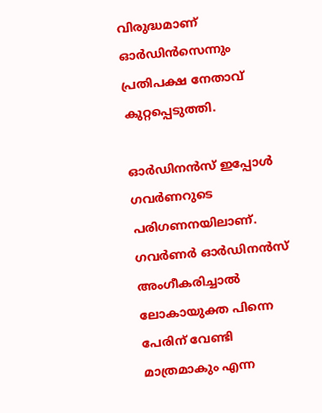വിരുദ്ധമാണ് ഓര്‍ഡിന്‍സെന്നും പ്രതിപക്ഷ നേതാവ് കുറ്റപ്പെടുത്തി.

ഓര്‍ഡിനന്‍സ് ഇപ്പോള്‍ ഗവര്‍ണറുടെ പരിഗണനയിലാണ്. ഗവര്‍ണര്‍ ഓര്‍ഡിനന്‍സ് അംഗീകരിച്ചാല്‍ ലോകായുക്ത പിന്നെ പേരിന് വേണ്ടി മാത്രമാകും എന്ന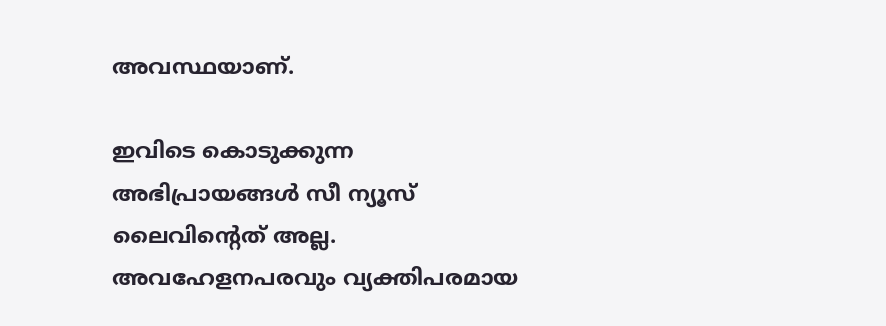അവസ്ഥയാണ്.

ഇവിടെ കൊടുക്കുന്ന അഭിപ്രായങ്ങള്‍ സീ ന്യൂസ് ലൈവിന്റെത് അല്ല. അവഹേളനപരവും വ്യക്തിപരമായ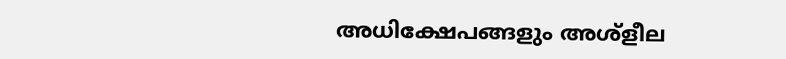അധിക്ഷേപങ്ങളും അശ്‌ളീല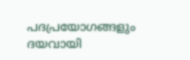പദപ്രയോഗങ്ങളും ദയവായി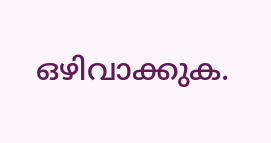ഒഴിവാക്കുക.